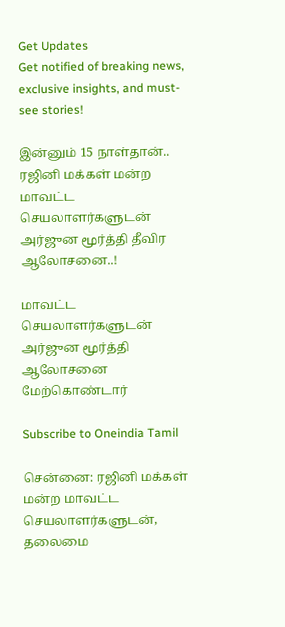Get Updates
Get notified of breaking news, exclusive insights, and must-see stories!

இன்னும் 15 நாள்தான்.. ரஜினி மக்கள் மன்ற மாவட்ட செயலாளர்களுடன் அர்ஜுன மூர்த்தி தீவிர ஆலோசனை..!

மாவட்ட செயலாளர்களுடன் அர்ஜுன மூர்த்தி ஆலோசனை மேற்கொண்டார்

Subscribe to Oneindia Tamil

சென்னை: ரஜினி மக்கள் மன்ற மாவட்ட செயலாளர்களுடன், தலைமை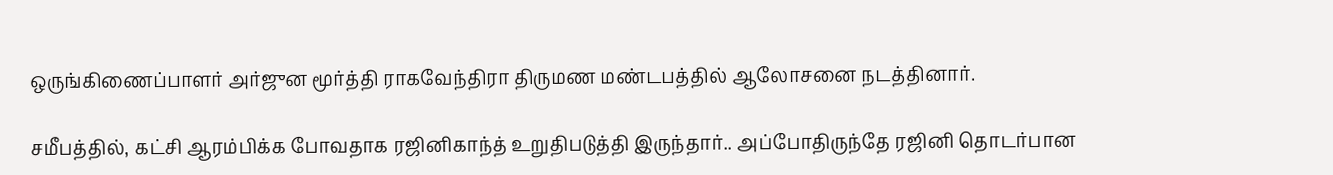ஒருங்கிணைப்பாளர் அர்ஜுன மூர்த்தி ராகவேந்திரா திருமண மண்டபத்தில் ஆலோசனை நடத்தினார்.

சமீபத்தில், கட்சி ஆரம்பிக்க போவதாக ரஜினிகாந்த் உறுதிபடுத்தி இருந்தார்.. அப்போதிருந்தே ரஜினி தொடர்பான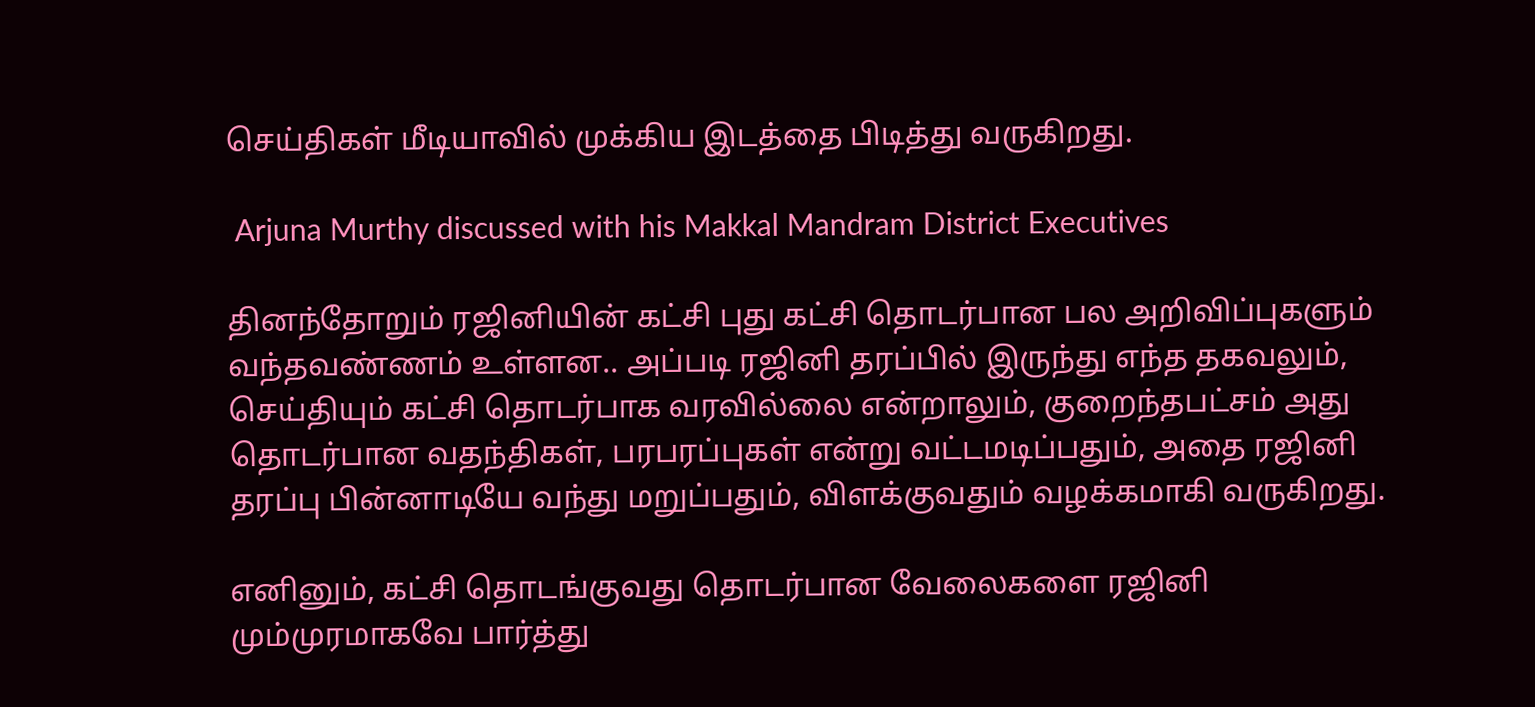செய்திகள் மீடியாவில் முக்கிய இடத்தை பிடித்து வருகிறது.

 Arjuna Murthy discussed with his Makkal Mandram District Executives

தினந்தோறும் ரஜினியின் கட்சி புது கட்சி தொடர்பான பல அறிவிப்புகளும் வந்தவண்ணம் உள்ளன.. அப்படி ரஜினி தரப்பில் இருந்து எந்த தகவலும், செய்தியும் கட்சி தொடர்பாக வரவில்லை என்றாலும், குறைந்தபட்சம் அது தொடர்பான வதந்திகள், பரபரப்புகள் என்று வட்டமடிப்பதும், அதை ரஜினி தரப்பு பின்னாடியே வந்து மறுப்பதும், விளக்குவதும் வழக்கமாகி வருகிறது.

எனினும், கட்சி தொடங்குவது தொடர்பான வேலைகளை ரஜினி மும்முரமாகவே பார்த்து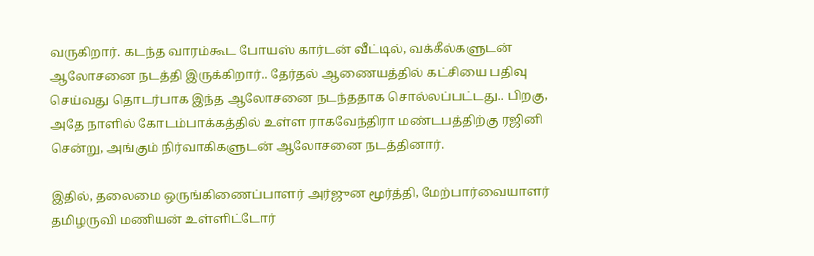வருகிறார். கடந்த வாரம்கூட போயஸ் கார்டன் வீட்டில், வக்கீல்களுடன் ஆலோசனை நடத்தி இருக்கிறார்.. தேர்தல் ஆணையத்தில் கட்சியை பதிவு செய்வது தொடர்பாக இந்த ஆலோசனை நடந்ததாக சொல்லப்பட்டது.. பிறகு, அதே நாளில் கோடம்பாக்கத்தில் உள்ள ராகவேந்திரா மண்டபத்திற்கு ரஜினி சென்று, அங்கும் நிர்வாகிகளுடன் ஆலோசனை நடத்தினார்.

இதில், தலைமை ஒருங்கிணைப்பாளர் அர்ஜுன மூர்த்தி, மேற்பார்வையாளர் தமிழருவி மணியன் உள்ளிட்டோர்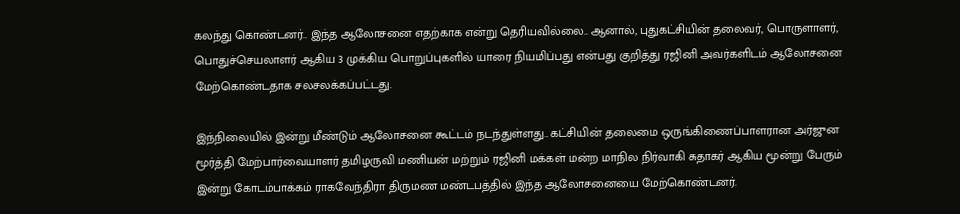கலந்து கொண்டனர்.. இந்த ஆலோசனை எதற்காக என்று தெரியவில்லை.. ஆனால், புதுகட்சியின் தலைவர், பொருளாளர், பொதுச்செயலாளர் ஆகிய 3 முக்கிய பொறுப்புகளில் யாரை நியமிப்பது என்பது குறித்து ரஜினி அவர்களிடம் ஆலோசனை மேற்கொண்டதாக சலசலக்கப்பட்டது.

இந்நிலையில் இன்று மீண்டும் ஆலோசனை கூட்டம் நடந்துள்ளது.. கட்சியின் தலைமை ஒருங்கிணைப்பாளரான அர்ஜுன மூர்த்தி மேற்பார்வையாளர் தமிழருவி மணியன் மற்றும் ரஜினி மக்கள் மன்ற மாநில நிர்வாகி சுதாகர் ஆகிய மூன்று பேரும் இன்று கோடம்பாக்கம் ராகவேந்திரா திருமண மண்டபத்தில் இந்த ஆலோசனையை மேற்கொண்டனர்.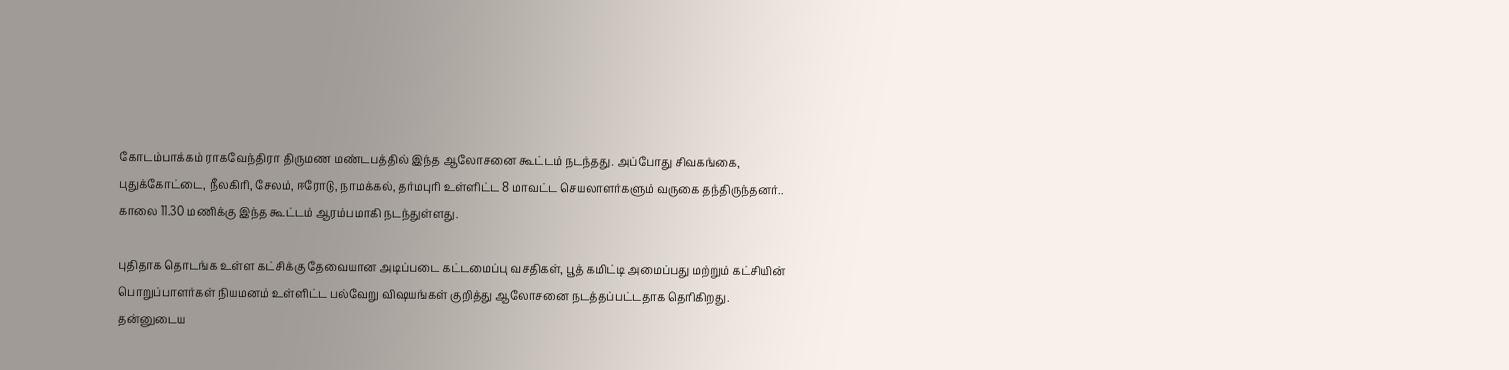கோடம்பாக்கம் ராகவேந்திரா திருமண மண்டபத்தில் இந்த ஆலோசனை கூட்டம் நடந்தது. அப்போது சிவகங்கை, புதுக்கோட்டை, நீலகிரி, சேலம், ஈரோடு, நாமக்கல், தர்மபுரி உள்ளிட்ட 8 மாவட்ட செயலாளர்களும் வருகை தந்திருந்தனர்.. காலை 11.30 மணிக்கு இந்த கூட்டம் ஆரம்பமாகி நடந்துள்ளது.

புதிதாக தொடங்க உள்ள கட்சிக்கு தேவையான அடிப்படை கட்டமைப்பு வசதிகள், பூத் கமிட்டி அமைப்பது மற்றும் கட்சியின் பொறுப்பாளர்கள் நியமனம் உள்ளிட்ட பல்வேறு விஷயங்கள் குறித்து ஆலோசனை நடத்தப்பட்டதாக தெரிகிறது. தன்னுடைய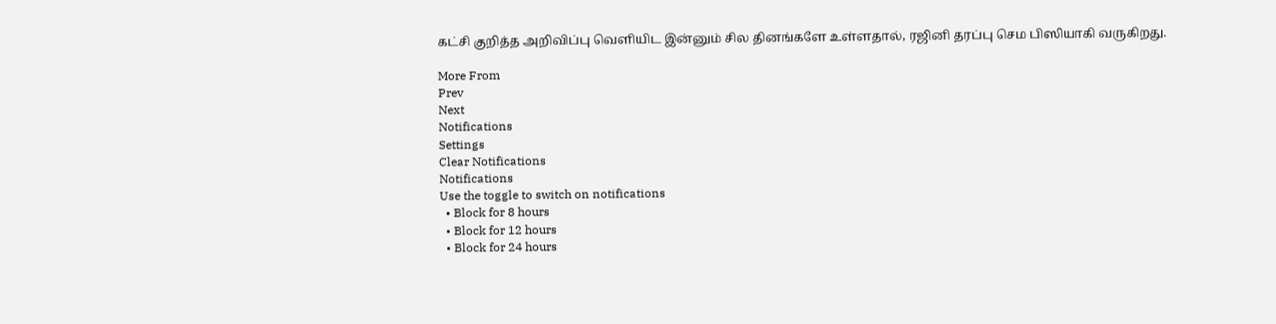கட்சி குறித்த அறிவிப்பு வெளியிட இன்னும் சில தினங்களே உள்ளதால், ரஜினி தரப்பு செம பிஸியாகி வருகிறது.

More From
Prev
Next
Notifications
Settings
Clear Notifications
Notifications
Use the toggle to switch on notifications
  • Block for 8 hours
  • Block for 12 hours
  • Block for 24 hours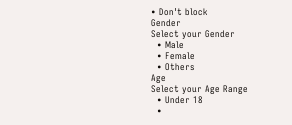• Don't block
Gender
Select your Gender
  • Male
  • Female
  • Others
Age
Select your Age Range
  • Under 18
  •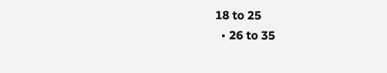18 to 25
  • 26 to 35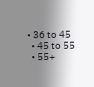• 36 to 45
  • 45 to 55
  • 55+